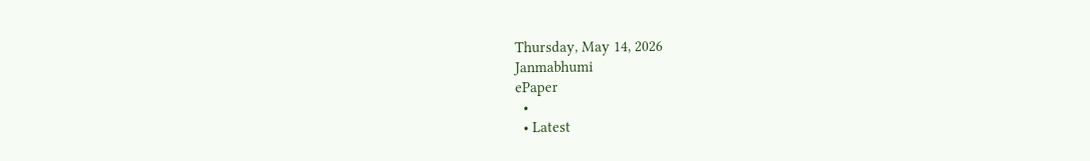Thursday, May 14, 2026
Janmabhumi
ePaper
  •
  • Latest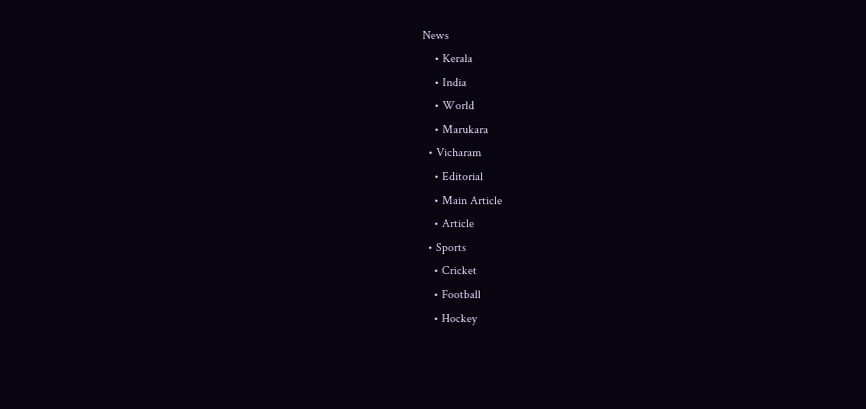News
    • Kerala
    • India
    • World
    • Marukara
  • Vicharam
    • Editorial
    • Main Article
    • Article
  • Sports
    • Cricket
    • Football
    • Hockey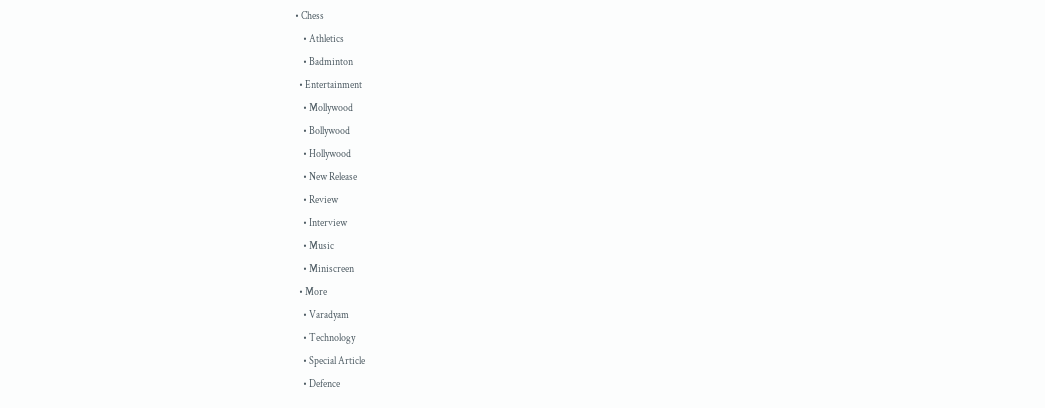• Chess
    • Athletics
    • Badminton
  • Entertainment
    • Mollywood
    • Bollywood
    • Hollywood
    • New Release
    • Review
    • Interview
    • Music
    • Miniscreen
  • More
    • Varadyam
    • Technology
    • Special Article
    • Defence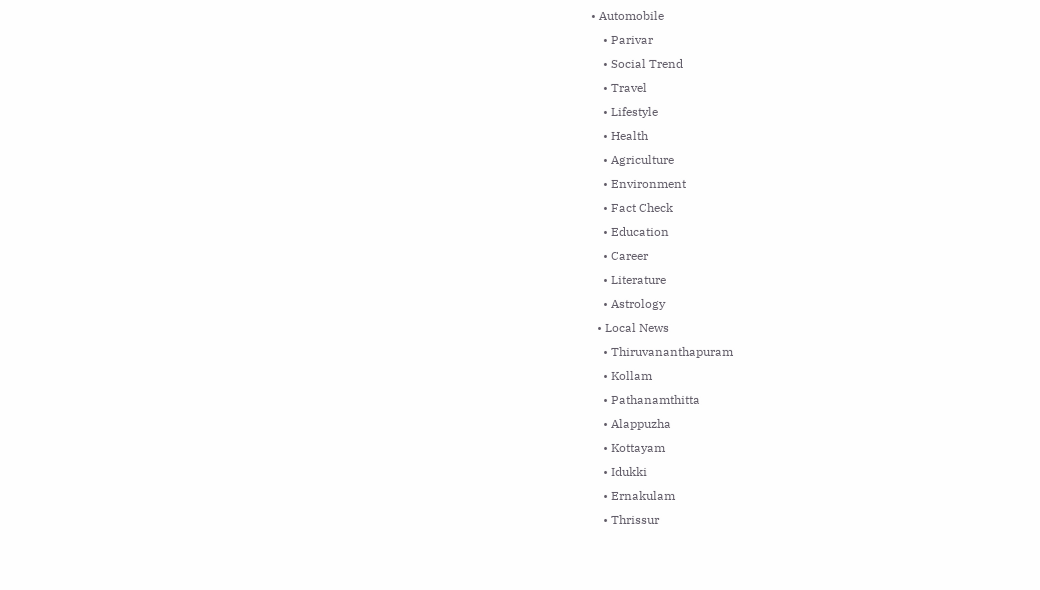• Automobile
    • Parivar
    • Social Trend
    • Travel
    • Lifestyle
    • Health
    • Agriculture
    • Environment
    • Fact Check
    • Education
    • Career
    • Literature
    • Astrology
  • Local News
    • Thiruvananthapuram
    • Kollam
    • Pathanamthitta
    • Alappuzha
    • Kottayam
    • Idukki
    • Ernakulam
    • Thrissur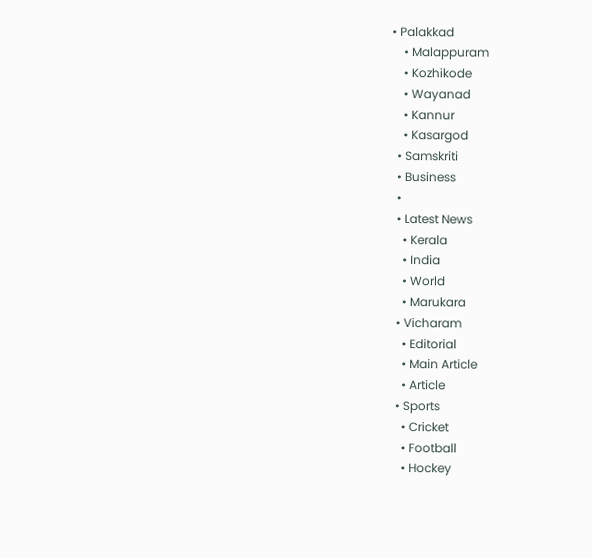• Palakkad
    • Malappuram
    • Kozhikode
    • Wayanad
    • Kannur
    • Kasargod
  • Samskriti
  • Business
  •
  • Latest News
    • Kerala
    • India
    • World
    • Marukara
  • Vicharam
    • Editorial
    • Main Article
    • Article
  • Sports
    • Cricket
    • Football
    • Hockey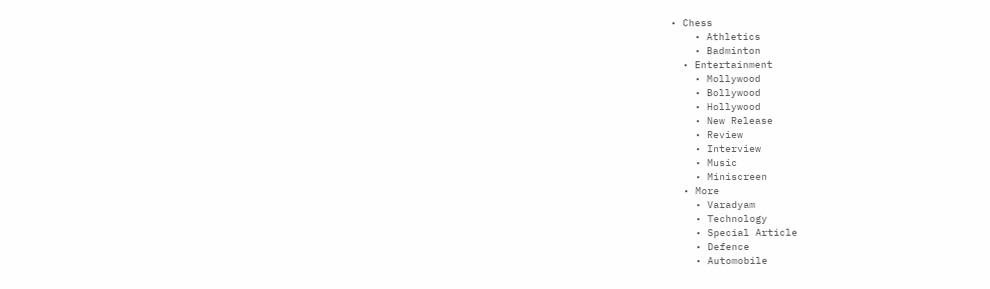• Chess
    • Athletics
    • Badminton
  • Entertainment
    • Mollywood
    • Bollywood
    • Hollywood
    • New Release
    • Review
    • Interview
    • Music
    • Miniscreen
  • More
    • Varadyam
    • Technology
    • Special Article
    • Defence
    • Automobile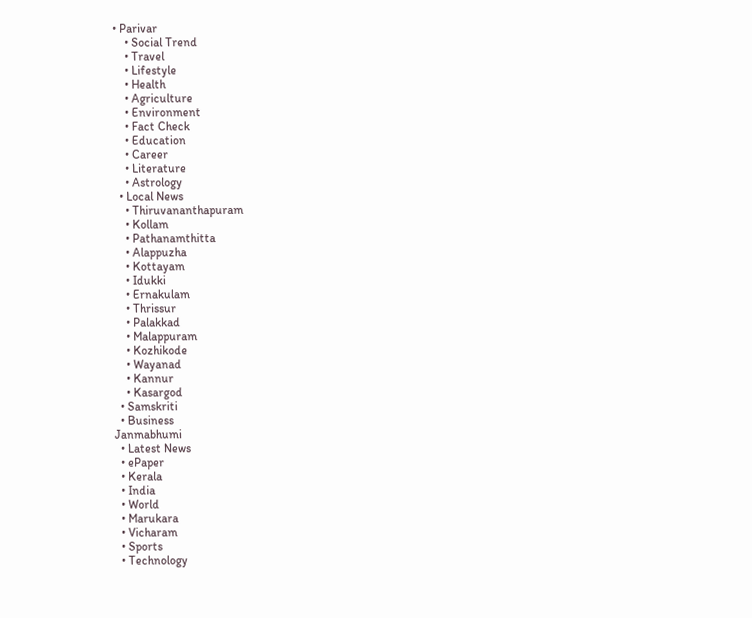• Parivar
    • Social Trend
    • Travel
    • Lifestyle
    • Health
    • Agriculture
    • Environment
    • Fact Check
    • Education
    • Career
    • Literature
    • Astrology
  • Local News
    • Thiruvananthapuram
    • Kollam
    • Pathanamthitta
    • Alappuzha
    • Kottayam
    • Idukki
    • Ernakulam
    • Thrissur
    • Palakkad
    • Malappuram
    • Kozhikode
    • Wayanad
    • Kannur
    • Kasargod
  • Samskriti
  • Business
Janmabhumi
  • Latest News
  • ePaper
  • Kerala
  • India
  • World
  • Marukara
  • Vicharam
  • Sports
  • Technology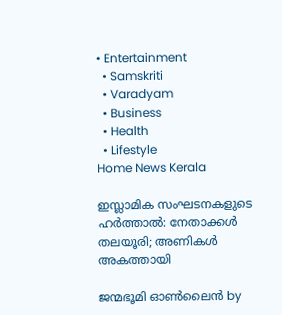• Entertainment
  • Samskriti
  • Varadyam
  • Business
  • Health
  • Lifestyle
Home News Kerala

ഇസ്ലാമിക സംഘടനകളുടെ ഹര്‍ത്താല്‍: നേതാക്കള്‍ തലയൂരി; അണികള്‍ അകത്തായി

ജന്മഭൂമി ഓണ്‍ലൈന്‍ by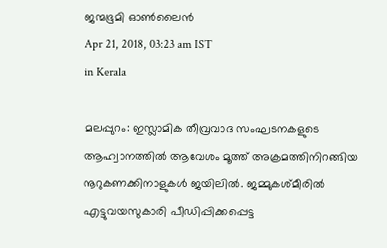ജന്മഭൂമി ഓണ്‍ലൈന്‍
Apr 21, 2018, 03:23 am IST
in Kerala

മലപ്പുറം: ഇസ്ലാമിക തീവ്രവാദ സംഘടനകളുടെ ആഹ്വാനത്തില്‍ ആവേശം മൂത്ത് അക്രമത്തിനിറങ്ങിയ നൂറുകണക്കിനാളുകള്‍ ജയിലില്‍. ജമ്മുകശ്മീരില്‍ എട്ടുവയസുകാരി പീഡിപ്പിക്കപ്പെട്ട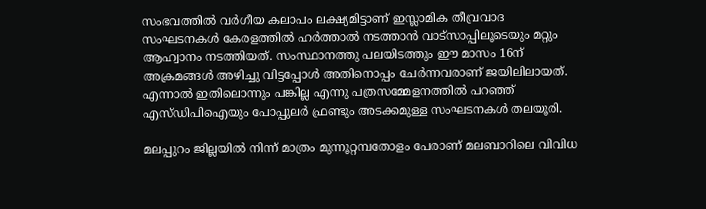സംഭവത്തില്‍ വര്‍ഗീയ കലാപം ലക്ഷ്യമിട്ടാണ് ഇസ്ലാമിക തീവ്രവാദ സംഘടനകള്‍ കേരളത്തില്‍ ഹര്‍ത്താല്‍ നടത്താന്‍ വാട്‌സാപ്പിലൂടെയും മറ്റും ആഹ്വാനം നടത്തിയത്. സംസ്ഥാനത്തു പലയിടത്തും ഈ മാസം 16ന് അക്രമങ്ങള്‍ അഴിച്ചു വിട്ടപ്പോള്‍ അതിനൊപ്പം ചേര്‍ന്നവരാണ് ജയിലിലായത്. എന്നാല്‍ ഇതിലൊന്നും പങ്കില്ല എന്നു പത്രസമ്മേളനത്തില്‍ പറഞ്ഞ് എസ്ഡിപിഐയും പോപ്പുലര്‍ ഫ്രണ്ടും അടക്കമുള്ള സംഘടനകള്‍ തലയൂരി.

മലപ്പുറം ജില്ലയില്‍ നിന്ന് മാത്രം മുന്നൂറ്റമ്പതോളം പേരാണ് മലബാറിലെ വിവിധ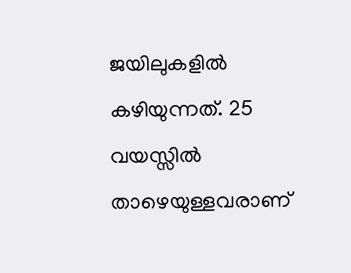ജയിലുകളില്‍ കഴിയുന്നത്. 25 വയസ്സില്‍ താഴെയുള്ളവരാണ്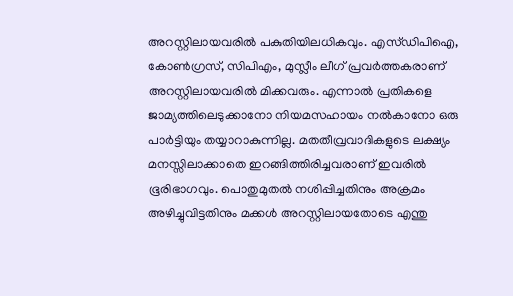അറസ്റ്റിലായവരില്‍ പകുതിയിലധികവും. എസ്ഡിപിഐ, കോണ്‍ഗ്രസ്, സിപിഎം, മുസ്ലീം ലീഗ് പ്രവര്‍ത്തകരാണ് അറസ്റ്റിലായവരില്‍ മിക്കവരും. എന്നാല്‍ പ്രതികളെ ജാമ്യത്തിലെടുക്കാനോ നിയമസഹായം നല്‍കാനോ ഒരു പാര്‍ട്ടിയും തയ്യാറാകുന്നില്ല. മതതീവ്രവാദികളുടെ ലക്ഷ്യം മനസ്സിലാക്കാതെ ഇറങ്ങിത്തിരിച്ചവരാണ് ഇവരില്‍ ഭൂരിഭാഗവും. പൊതുമുതല്‍ നശിപ്പിച്ചതിനും അക്രമം അഴിച്ചുവിട്ടതിനും മക്കള്‍ അറസ്റ്റിലായതോടെ എന്തു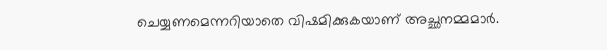ചെയ്യണമെന്നറിയാതെ വിഷമിക്കുകയാണ് അച്ഛനമ്മമാര്‍.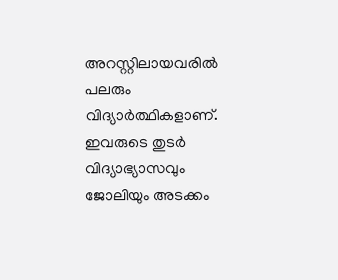അറസ്റ്റിലായവരില്‍ പലരും വിദ്യാര്‍ത്ഥികളാണ്. ഇവരുടെ തുടര്‍ വിദ്യാഭ്യാസവും ജോലിയും അടക്കം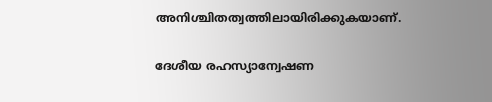അനിശ്ചിതത്വത്തിലായിരിക്കുകയാണ്.

ദേശീയ രഹസ്യാന്വേഷണ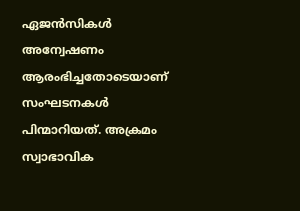ഏജന്‍സികള്‍ അന്വേഷണം ആരംഭിച്ചതോടെയാണ് സംഘടനകള്‍ പിന്മാറിയത്. അക്രമം സ്വാഭാവിക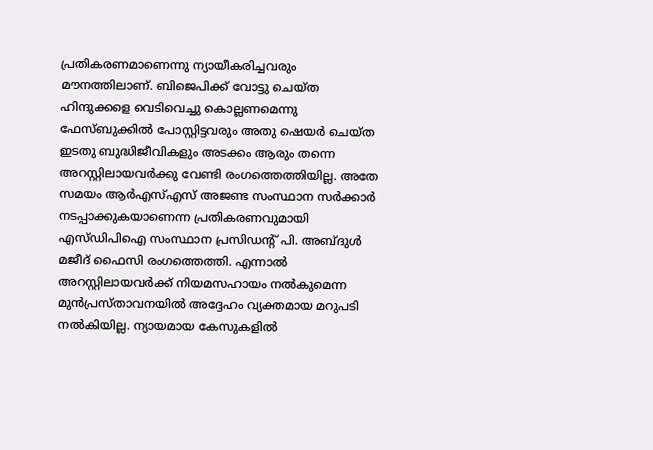പ്രതികരണമാണെന്നു ന്യായീകരിച്ചവരും മൗനത്തിലാണ്. ബിജെപിക്ക് വോട്ടു ചെയ്ത ഹിന്ദുക്കളെ വെടിവെച്ചു കൊല്ലണമെന്നു ഫേസ്ബുക്കില്‍ പോസ്റ്റിട്ടവരും അതു ഷെയര്‍ ചെയ്ത ഇടതു ബുദ്ധിജീവികളും അടക്കം ആരും തന്നെ അറസ്റ്റിലായവര്‍ക്കു വേണ്ടി രംഗത്തെത്തിയില്ല. അതേ സമയം ആര്‍എസ്എസ് അജണ്ട സംസ്ഥാന സര്‍ക്കാര്‍ നടപ്പാക്കുകയാണെന്ന പ്രതികരണവുമായി എസ്ഡിപിഐ സംസ്ഥാന പ്രസിഡന്റ് പി. അബ്ദുള്‍ മജീദ് ഫൈസി രംഗത്തെത്തി. എന്നാല്‍ അറസ്റ്റിലായവര്‍ക്ക് നിയമസഹായം നല്‍കുമെന്ന മുന്‍പ്രസ്താവനയില്‍ അദ്ദേഹം വ്യക്തമായ മറുപടി നല്‍കിയില്ല. ന്യായമായ കേസുകളില്‍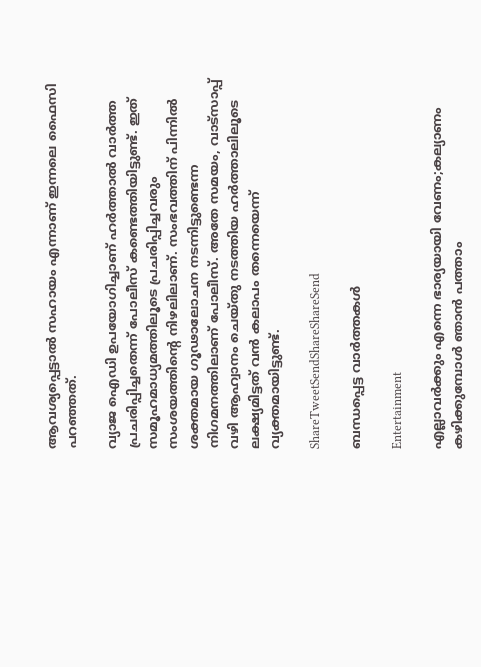ആവശ്യപ്പെട്ടാല്‍ സഹായം എന്നാണ് ഇന്നലെ ഫൈസി പറഞ്ഞത്.

വ്യാജ ഐഡി ഉപയോഗിച്ചാണ് ഹര്‍ത്താല്‍ വാര്‍ത്ത പ്രചരിപ്പിച്ചതെന്ന് പോലീസ് കണ്ടെത്തിയിട്ടുണ്ട്. ഇത് സമൂഹമാധ്യമത്തിലൂടെ പ്രചരിപ്പിച്ചവരും സംശയത്തിന്റെ നിഴലിലാണ്. സംഭവത്തിന് പിന്നില്‍ ശക്തമായ ഗൂഢാലോചന നടന്നിട്ടുണ്ടെന്ന നിഗമനത്തിലാണ് പോലീസ്. അതേ സമയം, വാട്‌സാപ്പ് വഴി ആഹ്വാനം ചെയ്തു നടത്തിയ ഹര്‍ത്താലിലൂടെ ലക്ഷ്യമിട്ടത് വന്‍ കലാപം തന്നെയെന്ന് വ്യക്തമായിട്ടുണ്ട്.

ShareTweetSendShareShareSend

ബന്ധപ്പെട്ട വാര്‍ത്തകള്‍

Entertainment

എല്ലാവര്‍ക്കും എന്നെ ഭാര്യയായി വേണം;കല്യാണം കഴിക്കുമ്പോള്‍ ഞാന്‍ പത്താം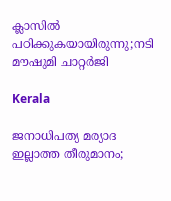ക്ലാസില്‍ പഠിക്കുകയായിരുന്നു;നടി മൗഷുമി ചാറ്റര്‍ജി

Kerala

ജനാധിപത്യ മര്യാദ ഇല്ലാത്ത തീരുമാനം;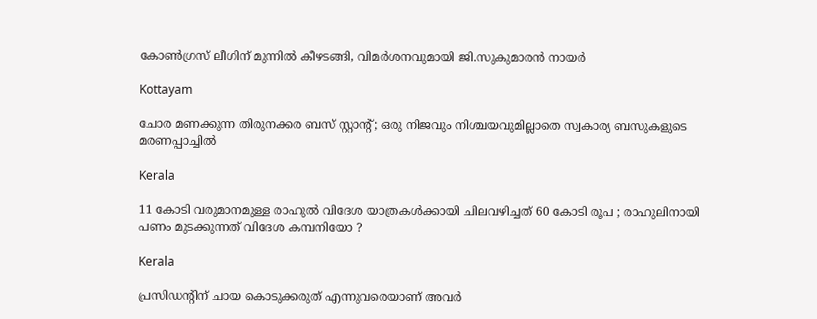കോൺഗ്രസ് ലീഗിന് മുന്നിൽ കീഴടങ്ങി, വിമർശനവുമായി ജി.സുകുമാരൻ നായർ

Kottayam

ചോര മണക്കുന്ന തിരുനക്കര ബസ് സ്റ്റാന്റ്; ഒരു നിജവും നിശ്ചയവുമില്ലാതെ സ്വകാര്യ ബസുകളുടെ മരണപ്പാച്ചിൽ

Kerala

11 കോടി വരുമാനമുള്ള രാഹുൽ വിദേശ യാത്രകൾക്കായി ചിലവഴിച്ചത് 60 കോടി രൂപ ; രാഹുലിനായി പണം മുടക്കുന്നത് വിദേശ കമ്പനിയോ ?

Kerala

പ്രസിഡന്റിന് ചായ കൊടുക്കരുത് എന്നുവരെയാണ് അവർ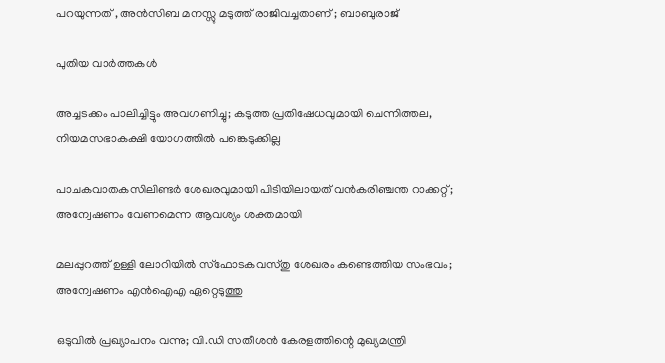പറയുന്നത് , അൻസിബ മനസ്സു മടുത്ത് രാജിവച്ചതാണ് ; ബാബുരാജ്

പുതിയ വാര്‍ത്തകള്‍

അച്ചടക്കം പാലിച്ചിട്ടും അവഗണിച്ചു; കടുത്ത പ്രതിഷേധവുമായി ചെന്നിത്തല, നിയമസഭാകക്ഷി യോഗത്തിൽ പങ്കെടുക്കില്ല

പാചകവാതകസിലിണ്ടര്‍ ശേഖരവുമായി പിടിയിലായത് വന്‍കരിഞ്ചന്ത റാക്കറ്റ്; അന്വേഷണം വേണമെന്ന ആവശ്യം ശക്തമായി

മലപ്പുറത്ത് ഉള്ളി ലോറിയിൽ സ്ഫോടകവസ്തു ശേഖരം കണ്ടെത്തിയ സംഭവം; അന്വേഷണം എൻഐഎ ഏറ്റെടുത്തു

ഒടുവിൽ പ്രഖ്യാപനം വന്നു; വി.ഡി സതീശൻ കേരളത്തിന്റെ മുഖ്യമന്ത്രി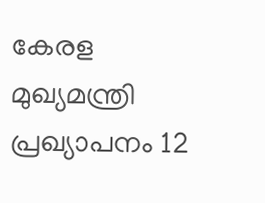കേരള മുഖ്യമന്ത്രി പ്രഖ്യാപനം 12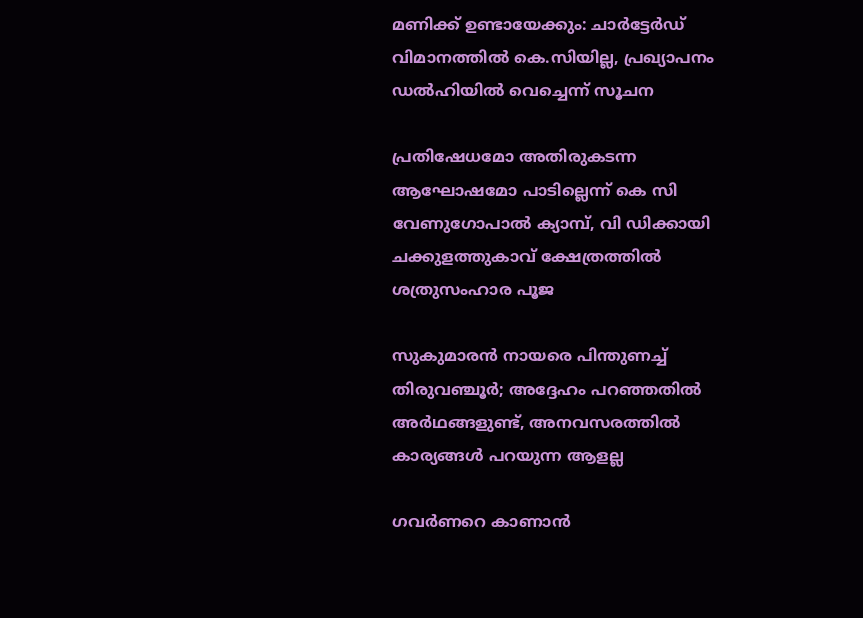മണിക്ക് ഉണ്ടായേക്കും: ചാർട്ടേർഡ് വിമാനത്തിൽ കെ.സിയില്ല, പ്രഖ്യാപനം ഡൽഹിയിൽ വെച്ചെന്ന് സൂചന

പ്രതിഷേധമോ അതിരുകടന്ന ആഘോഷമോ പാടില്ലെന്ന് കെ സി വേണുഗോപാല്‍ ക്യാമ്പ്, വി ഡിക്കായി ചക്കുളത്തുകാവ് ക്ഷേത്രത്തില്‍ ശത്രുസംഹാര പൂജ

സുകുമാരൻ നായരെ പിന്തുണച്ച് തിരുവഞ്ചൂർ; അദ്ദേഹം പറഞ്ഞതിൽ അർഥങ്ങളുണ്ട്, അനവസരത്തിൽ കാര്യങ്ങൾ പറയുന്ന ആളല്ല

ഗവർണറെ കാണാൻ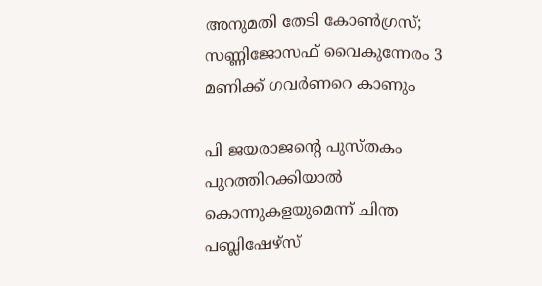അനുമതി തേടി കോൺഗ്രസ്; സണ്ണിജോസഫ് വൈകുന്നേരം 3 മണിക്ക് ഗവർണറെ കാണും

പി ജയരാജന്റെ പുസ്തകം പുറത്തിറക്കിയാല്‍ കൊന്നുകളയുമെന്ന് ചിന്ത പബ്ലിഷേഴ്‌സ്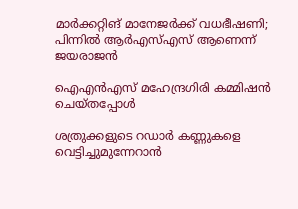മാര്‍ക്കറ്റിങ് മാനേജര്‍ക്ക് വധഭീഷണി; പിന്നിൽ ആർഎസ്എസ് ആണെന്ന് ജയരാജൻ

ഐഎന്‍എസ് മഹേന്ദ്രഗിരി കമ്മിഷന്‍ ചെയ്തപ്പോള്‍

ശത്രുക്കളുടെ റഡാർ കണ്ണുകളെ വെട്ടിച്ചുമുന്നേറാൻ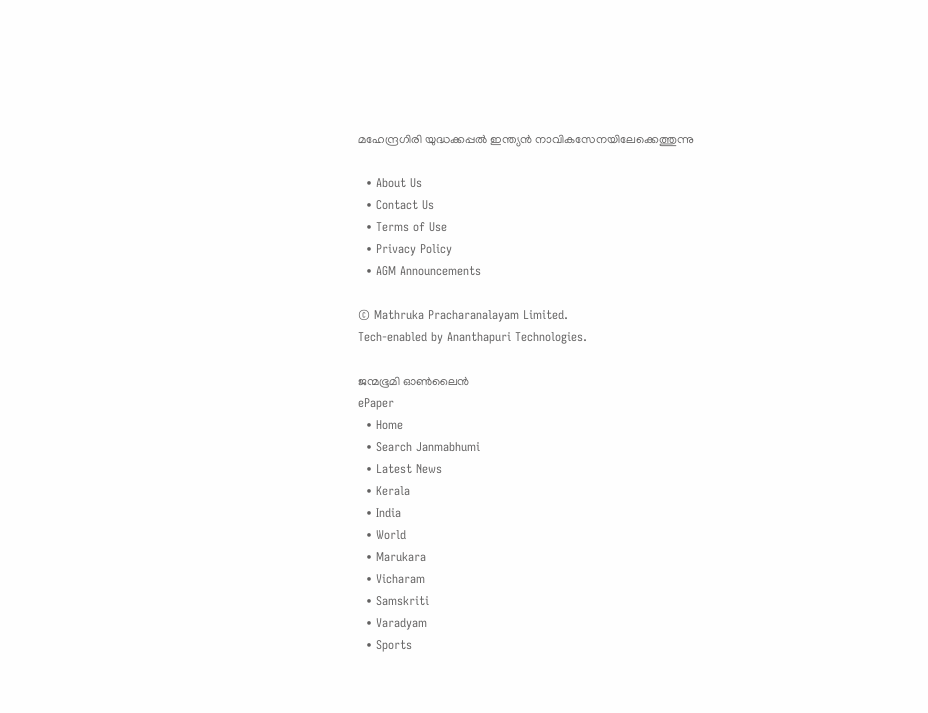മഹേന്ദ്രഗിരി യുദ്ധക്കപ്പൽ ഇന്ത്യൻ നാവികസേനയിലേക്കെത്തുന്നു

  • About Us
  • Contact Us
  • Terms of Use
  • Privacy Policy
  • AGM Announcements

© Mathruka Pracharanalayam Limited.
Tech-enabled by Ananthapuri Technologies.

ജന്മഭൂമി ഓണ്‍ലൈന്‍
ePaper
  • Home
  • Search Janmabhumi
  • Latest News
  • Kerala
  • India
  • World
  • Marukara
  • Vicharam
  • Samskriti
  • Varadyam
  • Sports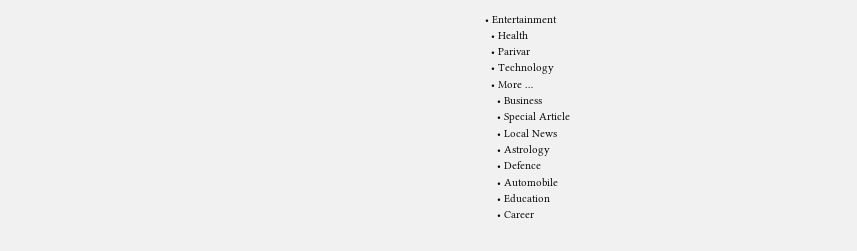• Entertainment
  • Health
  • Parivar
  • Technology
  • More …
    • Business
    • Special Article
    • Local News
    • Astrology
    • Defence
    • Automobile
    • Education
    • Career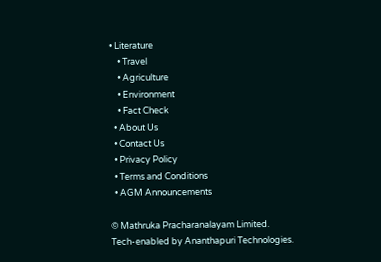• Literature
    • Travel
    • Agriculture
    • Environment
    • Fact Check
  • About Us
  • Contact Us
  • Privacy Policy
  • Terms and Conditions
  • AGM Announcements

© Mathruka Pracharanalayam Limited.
Tech-enabled by Ananthapuri Technologies.